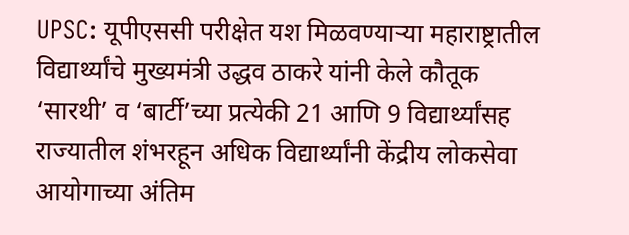UPSC: यूपीएससी परीक्षेत यश मिळवण्याऱ्या महाराष्ट्रातील विद्यार्थ्यांचे मुख्यमंत्री उद्धव ठाकरे यांनी केले कौतूक
‘सारथी’ व ‘बार्टी’च्या प्रत्येकी 21 आणि 9 विद्यार्थ्यांसह राज्यातील शंभरहून अधिक विद्यार्थ्यांनी केंद्रीय लोकसेवा आयोगाच्या अंतिम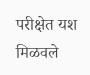परीक्षेत यश मिळवले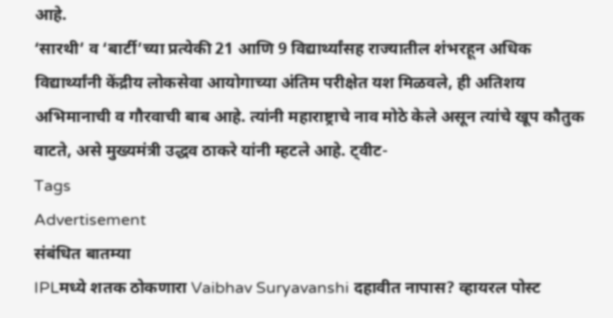आहे.
‘सारथी’ व ‘बार्टी’च्या प्रत्येकी 21 आणि 9 विद्यार्थ्यांसह राज्यातील शंभरहून अधिक विद्यार्थ्यांनी केंद्रीय लोकसेवा आयोगाच्या अंतिम परीक्षेत यश मिळवले, ही अतिशय अभिमानाची व गौरवाची बाब आहे. त्यांनी महाराष्ट्राचे नाव मोठे केले असून त्यांचे खूप कौतुक वाटते, असे मुख्यमंत्री उद्धव ठाकरे यांनी म्हटले आहे. ट्वीट-
Tags
Advertisement
संबंधित बातम्या
IPLमध्ये शतक ठोकणारा Vaibhav Suryavanshi दहावीत नापास? व्हायरल पोस्ट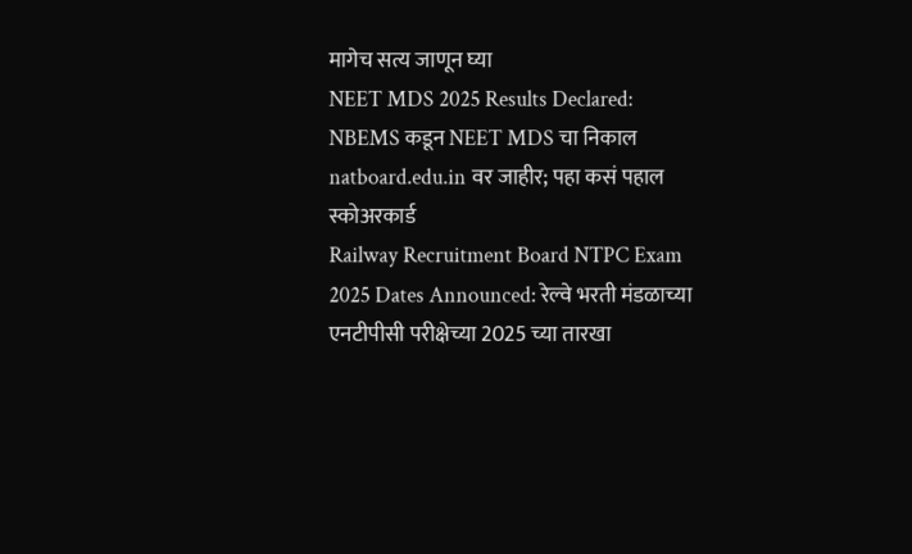मागेच सत्य जाणून घ्या
NEET MDS 2025 Results Declared: NBEMS कडून NEET MDS चा निकाल natboard.edu.in वर जाहीर; पहा कसं पहाल स्कोअरकार्ड
Railway Recruitment Board NTPC Exam 2025 Dates Announced: रेल्वे भरती मंडळाच्या एनटीपीसी परीक्षेच्या 2025 च्या तारखा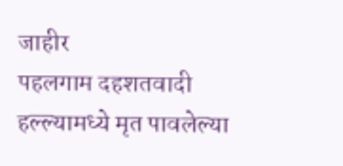जाहीर
पहलगाम दहशतवादी हल्ल्यामध्ये मृत पावलेल्या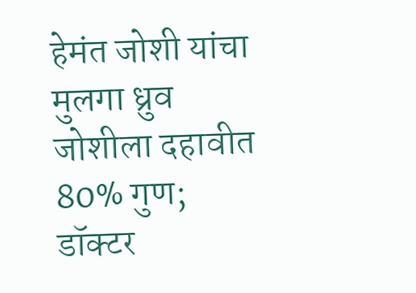हेमंत जोशी यांचा मुलगा ध्रुव जोशीला दहावीत 80% गुण; डॉक्टर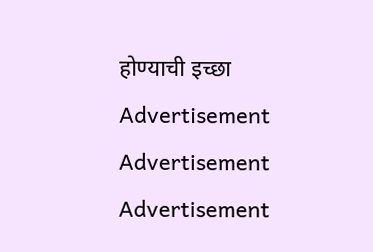होण्याची इच्छा
Advertisement
Advertisement
Advertisement